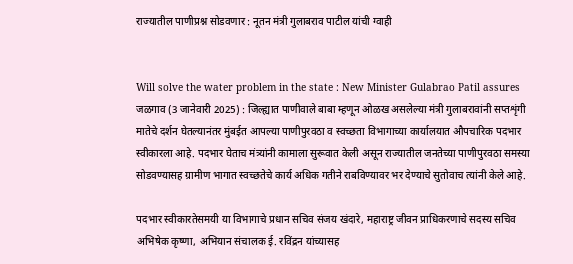राज्यातील पाणीप्रश्न सोडवणार : नूतन मंत्री गुलाबराव पाटील यांची ग्वाही


Will solve the water problem in the state : New Minister Gulabrao Patil assures जळगाव (3 जानेवारी 2025) : जिल्ह्यात पाणीवाले बाबा म्हणून ओळख असलेल्या मंत्री गुलाबरावांनी सप्तशृंगी मातेचे दर्शन घेतल्यानंतर मुंबईत आपल्या पाणीपुरवठा व स्वच्छता विभागाच्या कार्यालयात औपचारिक पदभार स्वीकारला आहे. पदभार घेताच मंत्र्यांनी कामाला सुरूवात केली असून राज्यातील जनतेच्या पाणीपुरवठा समस्या सोडवण्यासह ग्रामीण भागात स्वच्छतेचे कार्य अधिक गतीने राबविण्यावर भर देण्याचे सुतोवाच त्यांनी केले आहे.

पदभार स्वीकारतेसमयी या विभागाचे प्रधान सचिव संजय खंदारे, महाराष्ट्र जीवन प्राधिकरणाचे सदस्य सचिव अभिषेक कृष्णा, अभियान संचालक ई. रविंद्रन यांच्यासह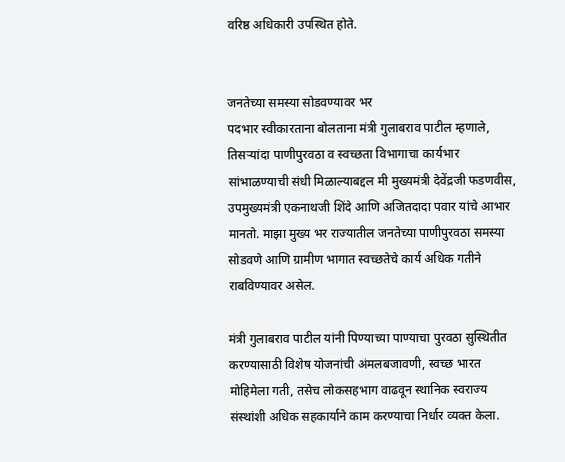वरिष्ठ अधिकारी उपस्थित होते.


जनतेच्या समस्या सोडवण्यावर भर
पदभार स्वीकारताना बोलताना मंत्री गुलाबराव पाटील म्हणाले, तिसर्‍यांदा पाणीपुरवठा व स्वच्छता विभागाचा कार्यभार सांभाळण्याची संधी मिळाल्याबद्दल मी मुख्यमंत्री देवेंद्रजी फडणवीस, उपमुख्यमंत्री एकनाथजी शिंदे आणि अजितदादा पवार यांचे आभार मानतो. माझा मुख्य भर राज्यातील जनतेच्या पाणीपुरवठा समस्या सोडवणे आणि ग्रामीण भागात स्वच्छतेचे कार्य अधिक गतीने राबविण्यावर असेल.

मंत्री गुलाबराव पाटील यांनी पिण्याच्या पाण्याचा पुरवठा सुस्थितीत करण्यासाठी विशेष योजनांची अंमलबजावणी, स्वच्छ भारत मोहिमेला गती, तसेच लोकसहभाग वाढवून स्थानिक स्वराज्य संस्थांशी अधिक सहकार्याने काम करण्याचा निर्धार व्यक्त केला.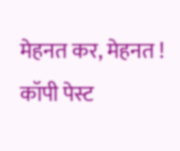मेहनत कर, मेहनत ! कॉपी पेस्ट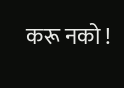करू नको !